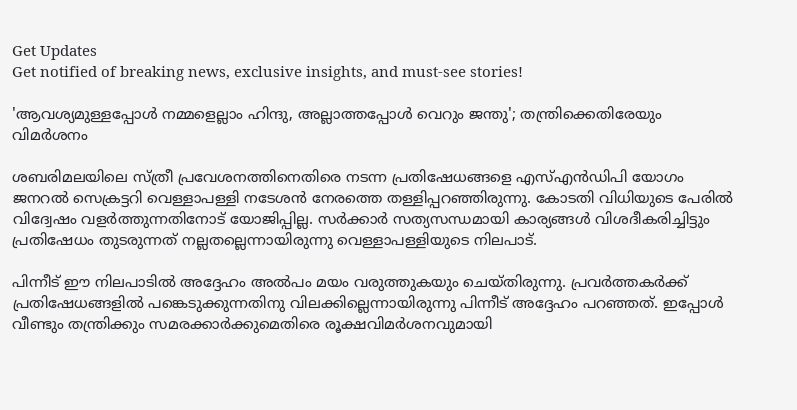Get Updates
Get notified of breaking news, exclusive insights, and must-see stories!

'ആവശ്യമുള്ളപ്പോള്‍ നമ്മളെല്ലാം ഹിന്ദു, അല്ലാത്തപ്പോള്‍ വെറും ജന്തു'; തന്ത്രിക്കെതിരേയും വിമർശനം

ശബരിമലയിലെ സ്ത്രീ പ്രവേശനത്തിനെതിരെ നടന്ന പ്രതിഷേധങ്ങളെ എസ്എന്‍ഡിപി യോഗം ജനറല്‍ സെക്രട്ടറി വെള്ളാപള്ളി നടേശന്‍ നേരത്തെ തള്ളിപ്പറഞ്ഞിരുന്നു. കോടതി വിധിയുടെ പേരില്‍ വിദ്വേഷം വളര്‍ത്തുന്നതിനോട് യോജിപ്പില്ല. സര്‍ക്കാര്‍ സത്യസന്ധമായി കാര്യങ്ങള്‍ വിശദീകരിച്ചിട്ടും പ്രതിഷേധം തുടരുന്നത് നല്ലതല്ലെന്നായിരുന്നു വെള്ളാപള്ളിയുടെ നിലപാട്.

പിന്നീട് ഈ നിലപാടില്‍ അദ്ദേഹം അല്‍പം മയം വരുത്തുകയും ചെയ്തിരുന്നു. പ്രവര്‍ത്തകര്‍ക്ക് പ്രതിഷേധങ്ങളില്‍ പങ്കെടുക്കുന്നതിനു വിലക്കില്ലെന്നായിരുന്നു പിന്നീട് അദ്ദേഹം പറഞ്ഞത്. ഇപ്പോള്‍ വീണ്ടും തന്ത്രിക്കും സമരക്കാര്‍ക്കുമെതിരെ രൂക്ഷവിമര്‍ശനവുമായി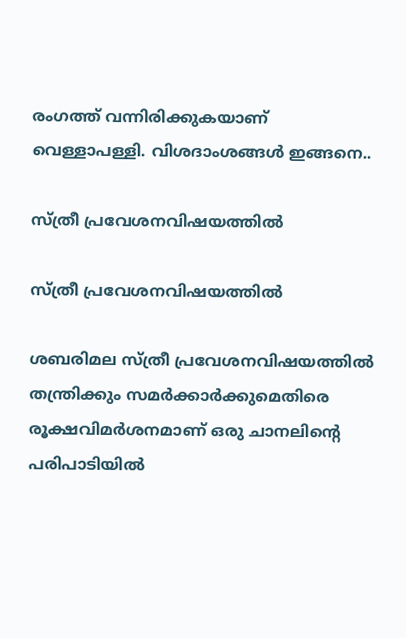രംഗത്ത് വന്നിരിക്കുകയാണ് വെള്ളാപള്ളി. വിശദാംശങ്ങള്‍ ഇങ്ങനെ..

സ്ത്രീ പ്രവേശനവിഷയത്തില്‍

സ്ത്രീ പ്രവേശനവിഷയത്തില്‍

ശബരിമല സ്ത്രീ പ്രവേശനവിഷയത്തില്‍ തന്ത്രിക്കും സമര്‍ക്കാര്‍ക്കുമെതിരെ രൂക്ഷവിമര്‍ശനമാണ് ഒരു ചാനലിന്റെ പരിപാടിയില്‍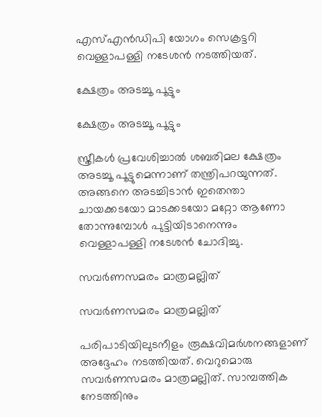എസ്എന്‍ഡിപി യോഗം സെക്രട്ടറി വെള്ളാപള്ളി നടേശന്‍ നടത്തിയത്.

ക്ഷേത്രം അടച്ചൂ പൂട്ടും

ക്ഷേത്രം അടച്ചൂ പൂട്ടും

സ്ത്രീകള്‍ പ്രവേശിച്ചാല്‍ ശബരിമല ക്ഷേത്രം അടച്ചൂ പൂട്ടുമെന്നാണ് തന്ത്രിപറയുന്നത്. അങ്ങനെ അടച്ചിടാന്‍ ഇതെന്താ ചായക്കടയോ മാടക്കടയോ മറ്റോ ആണോ തോന്നുമ്പോള്‍ പുട്ടിയിടാനെന്നും വെള്ളാപള്ളി നടേശന്‍ ചോദിച്ചു.

സവര്‍ണസമരം മാത്രമല്ലിത്

സവര്‍ണസമരം മാത്രമല്ലിത്

പരിപാടിയിലുടനീളം രൂക്ഷവിമര്‍ശനങ്ങളാണ് അദ്ദേഹം നടത്തിയത്. വെറുമൊരു സവര്‍ണസമരം മാത്രമല്ലിത്. സാമ്പത്തിക നേടത്തിനും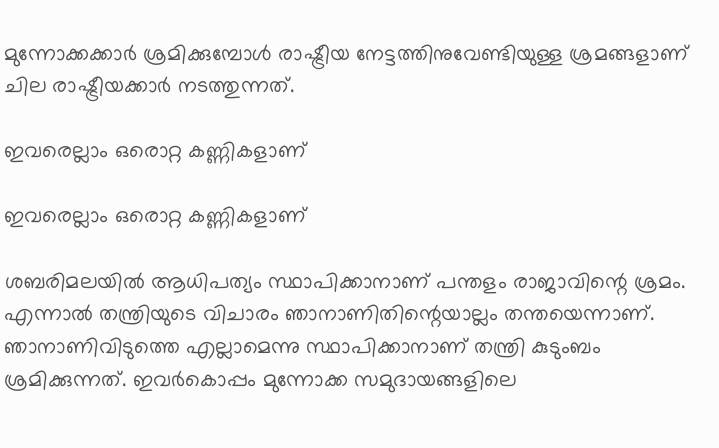മുന്നോക്കക്കാര്‍ ശ്രമിക്കുമ്പോള്‍ രാഷ്ട്രീയ നേട്ടത്തിനുവേണ്ടിയുള്ള ശ്രമങ്ങളാണ് ചില രാഷ്ട്രീയക്കാര്‍ നടത്തുന്നത്.

ഇവരെല്ലാം ഒരൊറ്റ കണ്ണികളാണ്

ഇവരെല്ലാം ഒരൊറ്റ കണ്ണികളാണ്

ശബരിമലയില്‍ ആധിപത്യം സ്ഥാപിക്കാനാണ് പന്തളം രാജാവിന്റെ ശ്രമം. എന്നാല്‍ തന്ത്രിയുടെ വിചാരം ഞാനാണിതിന്റെയാല്ലം തന്തയെന്നാണ്. ഞാനാണിവിടുത്തെ എല്ലാമെന്നു സ്ഥാപിക്കാനാണ് തന്ത്രി കുടുംബം ശ്രമിക്കുന്നത്. ഇവര്‍കൊപ്പം മുന്നോക്ക സമുദായങ്ങളിലെ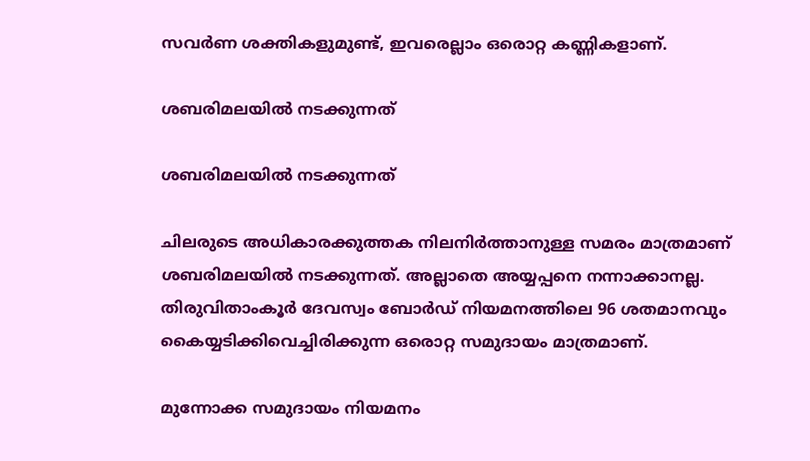സവര്‍ണ ശക്തികളുമുണ്ട്, ഇവരെല്ലാം ഒരൊറ്റ കണ്ണികളാണ്.

ശബരിമലയില്‍ നടക്കുന്നത്

ശബരിമലയില്‍ നടക്കുന്നത്

ചിലരുടെ അധികാരക്കുത്തക നിലനിര്‍ത്താനുള്ള സമരം മാത്രമാണ് ശബരിമലയില്‍ നടക്കുന്നത്. അല്ലാതെ അയ്യപ്പനെ നന്നാക്കാനല്ല. തിരുവിതാംകൂര്‍ ദേവസ്വം ബോര്‍ഡ് നിയമനത്തിലെ 96 ശതമാനവും കൈയ്യടിക്കിവെച്ചിരിക്കുന്ന ഒരൊറ്റ സമുദായം മാത്രമാണ്.

മുന്നോക്ക സമുദായം നിയമനം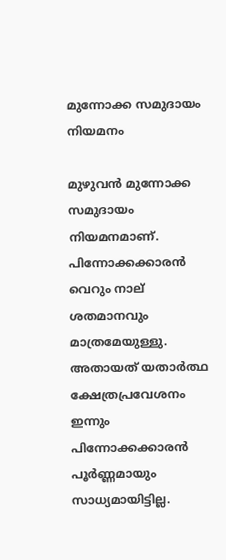മുന്നോക്ക സമുദായം നിയമനം

മുഴുവന്‍ മുന്നോക്ക സമുദായം നിയമനമാണ്. പിന്നോക്കക്കാരന്‍ വെറും നാല് ശതമാനവും മാത്രമേയുള്ളു. അതായത് യതാര്‍ത്ഥ ക്ഷേത്രപ്രവേശനം ഇന്നും പിന്നോക്കക്കാരന്‍ പൂര്‍ണ്ണമായും സാധ്യമായിട്ടില്ല.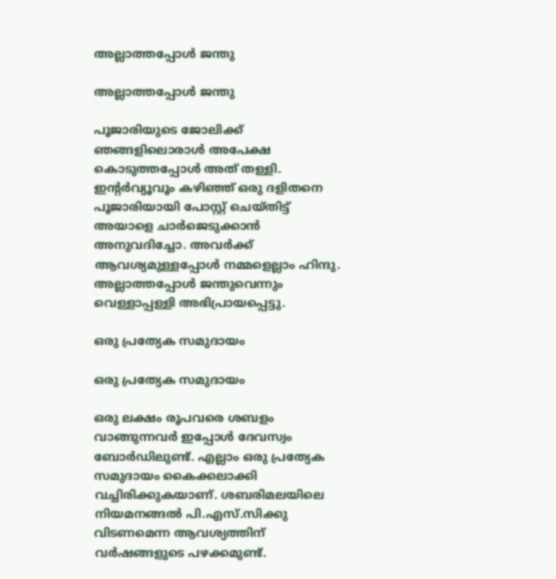അല്ലാത്തപ്പോള്‍ ജന്തു

അല്ലാത്തപ്പോള്‍ ജന്തു

പൂജാരിയുടെ ജോലിക്ക് ഞങ്ങളിലൊരാള്‍ അപേക്ഷ കൊടുത്തപ്പോള്‍ അത് തള്ളി. ഇന്റര്‍വ്യൂവൂം കഴിഞ്ഞ് ഒരു ദളിതനെ പൂജാരിയായി പോസ്റ്റ് ചെയ്തിട്ട് അയാളെ ചാര്‍ജെടുക്കാന്‍ അനുവദിച്ചോ. അവര്‍ക്ക് ആവശ്യമുള്ളപ്പോള്‍ നമ്മളെല്ലാം ഹിന്ദു. അല്ലാത്തപ്പോള്‍ ജന്തുവെന്നും വെള്ളാപ്പള്ളി അഭിപ്രായപ്പെട്ടു.

ഒരു പ്രത്യേക സമുദായം

ഒരു പ്രത്യേക സമുദായം

ഒരു ലക്ഷം രൂപവരെ ശബളം വാങ്ങുന്നവര്‍ ഇപ്പോള്‍ ദേവസ്വം ബോര്‍ഡിലുണ്ട്. എല്ലാം ഒരു പ്രത്യേക സമുദായം കൈക്കലാക്കി വച്ചിരിക്കുകയാണ്. ശബരിമലയിലെ നിയമനങ്ങല്‍ പി.എസ്.സിക്കു വിടണമെന്ന ആവശ്യത്തിന് വര്‍ഷങ്ങളുടെ പഴക്കമുണ്ട്.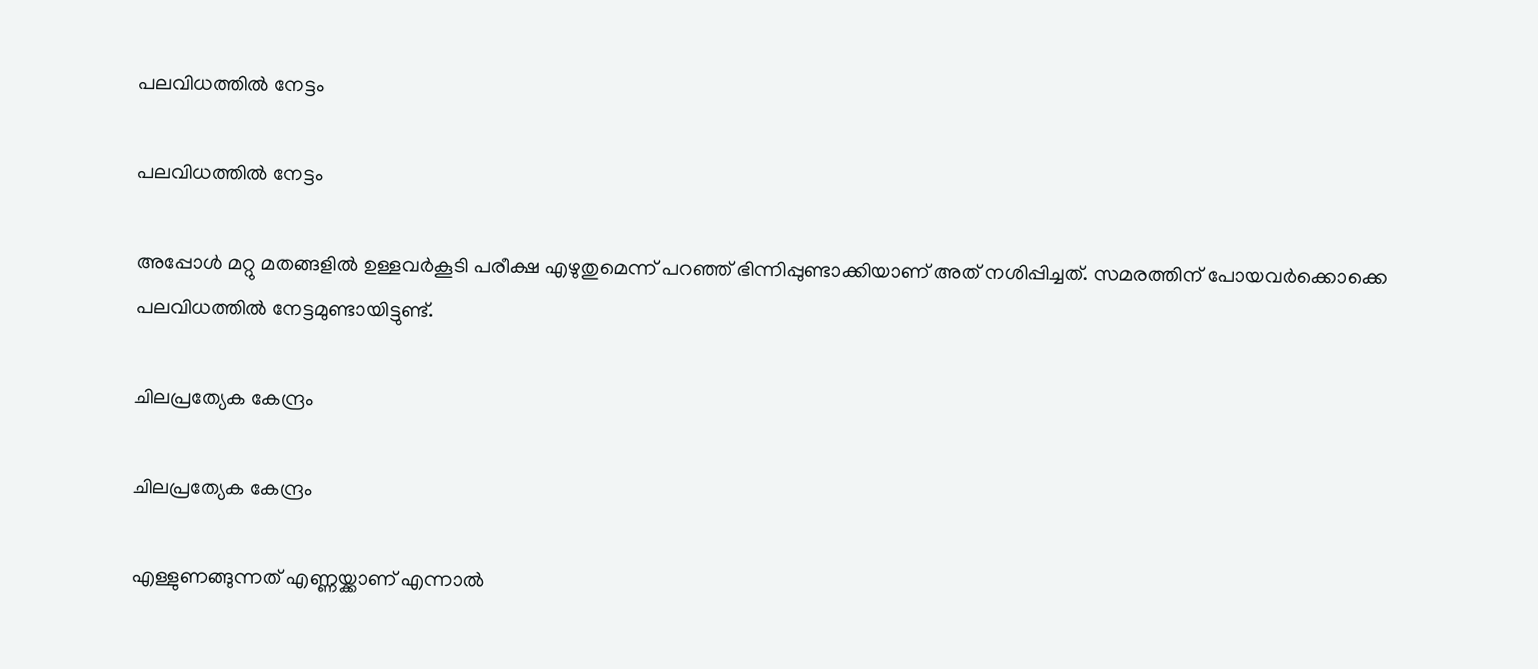പലവിധത്തില്‍ നേട്ടം

പലവിധത്തില്‍ നേട്ടം

അപ്പോള്‍ മറ്റു മതങ്ങളില്‍ ഉള്ളവര്‍കൂടി പരീക്ഷ എഴുതുമെന്ന് പറഞ്ഞ് ഭിന്നിപ്പുണ്ടാക്കിയാണ് അത് നശിപ്പിച്ചത്. സമരത്തിന് പോയവര്‍ക്കൊക്കെ പലവിധത്തില്‍ നേട്ടമുണ്ടായിട്ടുണ്ട്.

ചിലപ്രത്യേക കേന്ദ്രം

ചിലപ്രത്യേക കേന്ദ്രം

എള്ളുണങ്ങുന്നത് എണ്ണയ്ക്കാണ് എന്നാല്‍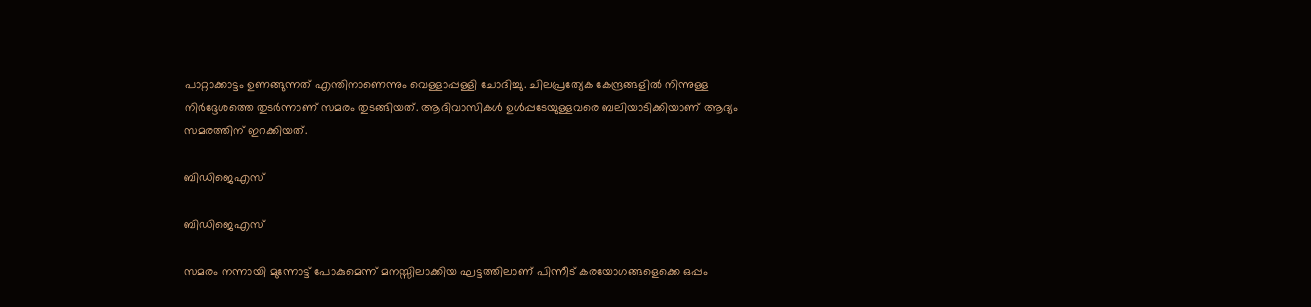പാറ്റാക്കാട്ടം ഉണങ്ങുന്നത് എന്തിനാണെന്നും വെള്ളാപ്പള്ളി ചോദിച്ചു. ചിലപ്രത്യേക കേന്ദ്രങ്ങളില്‍ നിന്നുള്ള നിര്‍ദ്ദേശത്തെ തുടര്‍ന്നാണ് സമരം തുടങ്ങിയത്. ആദിവാസികള്‍ ഉള്‍പ്പടേയുള്ളവരെ ബലിയാടിക്കിയാണ് ആദ്യം സമരത്തിന് ഇറക്കിയത്.

ബിഡിജെഎസ്

ബിഡിജെഎസ്

സമരം നന്നായി മുന്നോട്ട് പോകുമെന്ന് മനസ്സിലാക്കിയ ഘട്ടത്തിലാണ് പിന്നീട് കരയോഗങ്ങളെക്കെ ഒപ്പം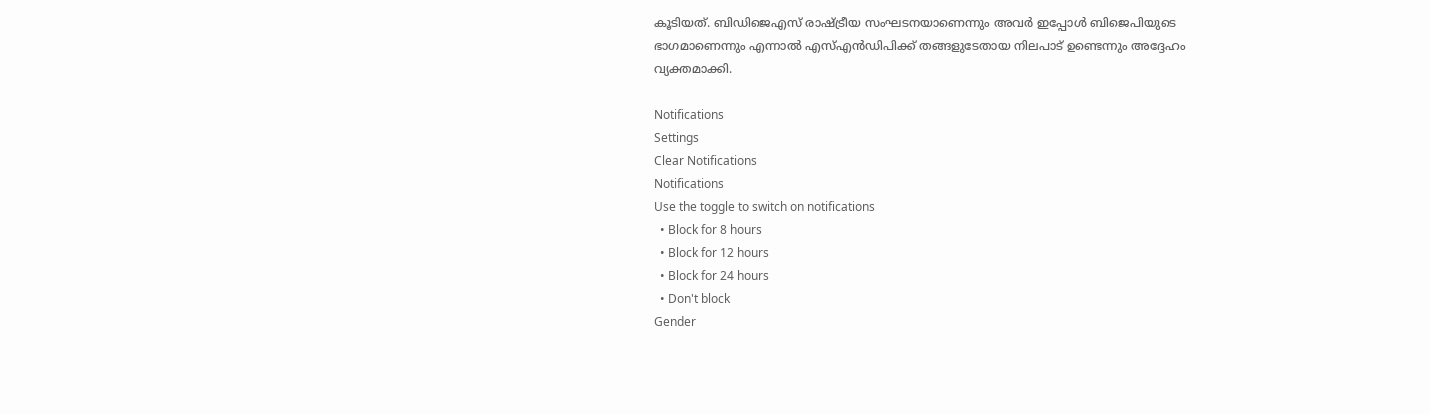കൂടിയത്. ബിഡിജെഎസ് രാഷ്ട്രീയ സംഘടനയാണെന്നും അവര്‍ ഇപ്പോള്‍ ബിജെപിയുടെ ഭാഗമാണെന്നും എന്നാല്‍ എസ്എന്‍ഡിപിക്ക് തങ്ങളുടേതായ നിലപാട് ഉണ്ടെന്നും അദ്ദേഹം വ്യക്തമാക്കി.

Notifications
Settings
Clear Notifications
Notifications
Use the toggle to switch on notifications
  • Block for 8 hours
  • Block for 12 hours
  • Block for 24 hours
  • Don't block
Gender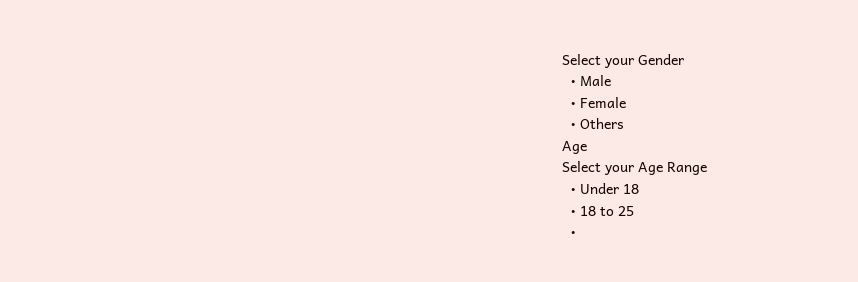Select your Gender
  • Male
  • Female
  • Others
Age
Select your Age Range
  • Under 18
  • 18 to 25
  •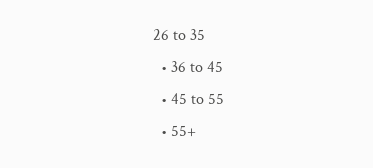26 to 35
  • 36 to 45
  • 45 to 55
  • 55+